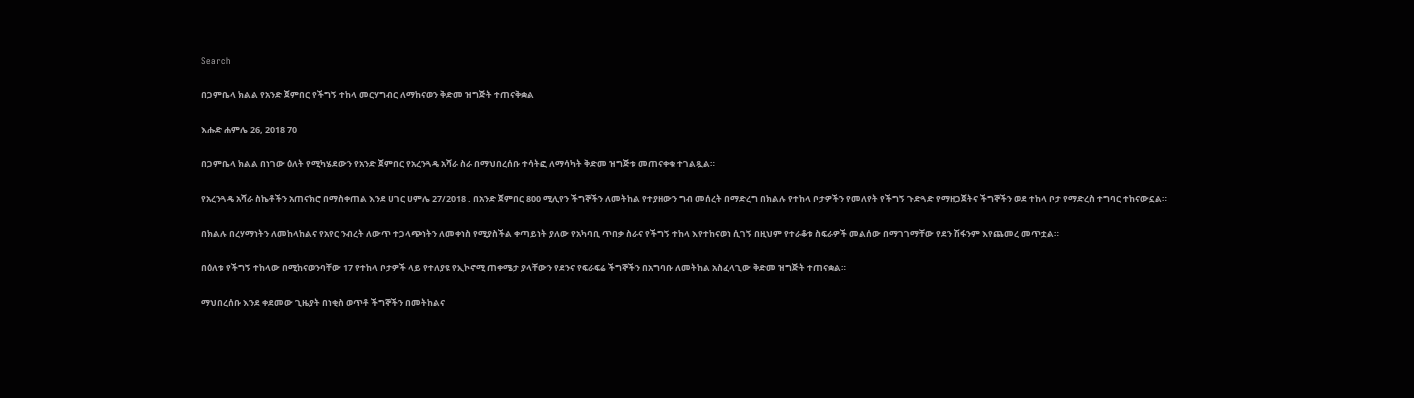Search

በጋምቤላ ክልል የአንድ ጀምበር የችግኝ ተከላ መርሃግብር ለማከናወን ቅድመ ዝግጅት ተጠናቅቋል

እሑድ ሐምሌ 26, 2018 70

በጋምቤላ ክልል በነገው ዕለት የሚካሄደውን የአንድ ጀምበር የአረንጓዴ አሻራ ስራ በማህበረሰቡ ተሳትፎ ለማሳካት ቅድመ ዝግጅቱ መጠናቀቁ ተገልጿል።

የአረንጓዴ አሻራ ስኬቶችን አጠናክሮ በማስቀጠል እንደ ሀገር ሀምሌ 27/2018 . በአንድ ጀምበር 800 ሚሊየን ችግኞችን ለመትከል የተያዘውን ግብ መሰረት በማድረግ በክልሉ የተከላ ቦታዎችን የመለየት የችግኝ ጉድጓድ የማዘጋጀትና ችግኞችን ወደ ተከላ ቦታ የማድረስ ተግባር ተከናውኗል።

በክልሉ በረሃማነትን ለመከላከልና የአየር ንብረት ለውጥ ተጋላጭነትን ለመቀነስ የሚያስችል ቀጣይነት ያለው የአካባቢ ጥበቃ ስራና የችግኝ ተከላ እየተከናወነ ሲገኝ በዚህም የተራቆቱ ስፍራዎች መልሰው በማገገማቸው የደን ሽፋንም እየጨመረ መጥቷል።

በዕለቱ የችግኝ ተከላው በሚከናወንባቸው 17 የተከላ ቦታዎች ላይ የተለያዩ የኢኮኖሚ ጠቀሜታ ያላቸውን የደንና የፍራፍሬ ችግኞችን በአግባቡ ለመትከል አስፈላጊው ቅድመ ዝግጅት ተጠናቋል።

ማህበረሰቡ እንደ ቀደመው ጊዜያት በነቂስ ወጥቶ ችግኞችን በመትከልና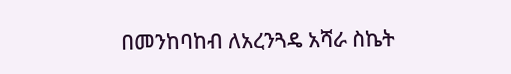በመንከባከብ ለአረንጓዴ አሻራ ስኬት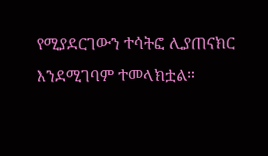የሚያደርገውን ተሳትፎ ሊያጠናክር እንደሚገባም ተመላክቷል።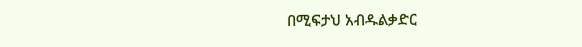በሚፍታህ አብዱልቃድር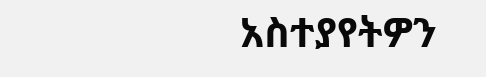አስተያየትዎን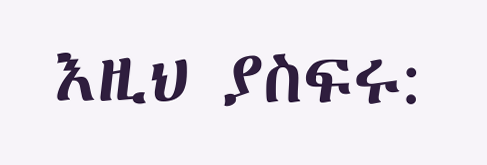እዚህ ያስፍሩ: